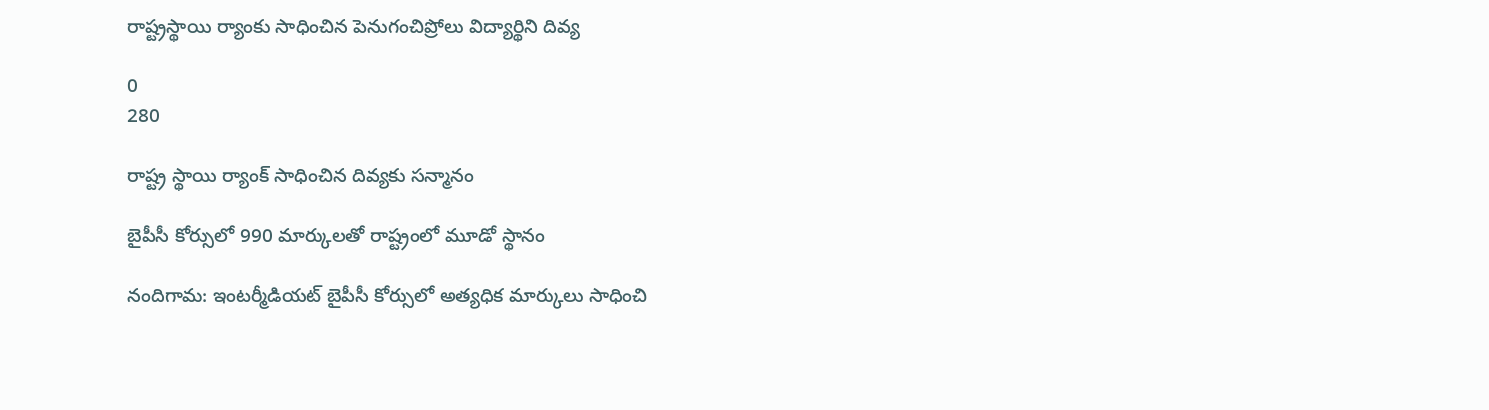రాష్ట్రస్థాయి ర్యాంకు సాధించిన పెనుగంచిప్రోలు విద్యార్థిని దివ్య

0
280

రాష్ట్ర స్థాయి ర్యాంక్ సాధించిన దివ్యకు సన్మానం

బైపీసీ కోర్సులో 990 మార్కులతో రాష్ట్రంలో మూడో స్థానం

నందిగామ: ఇంటర్మీడియట్ బైపీసీ కోర్సులో అత్యధిక మార్కులు సాధించి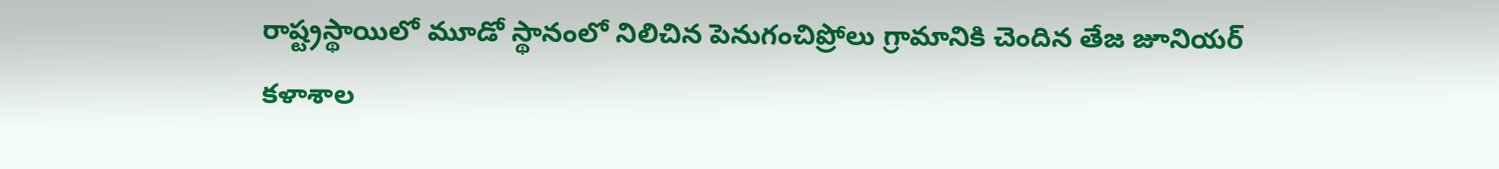రాష్ట్రస్థాయిలో మూడో స్థానంలో నిలిచిన పెనుగంచిప్రోలు గ్రామానికి చెందిన తేజ జూనియర్ కళాశాల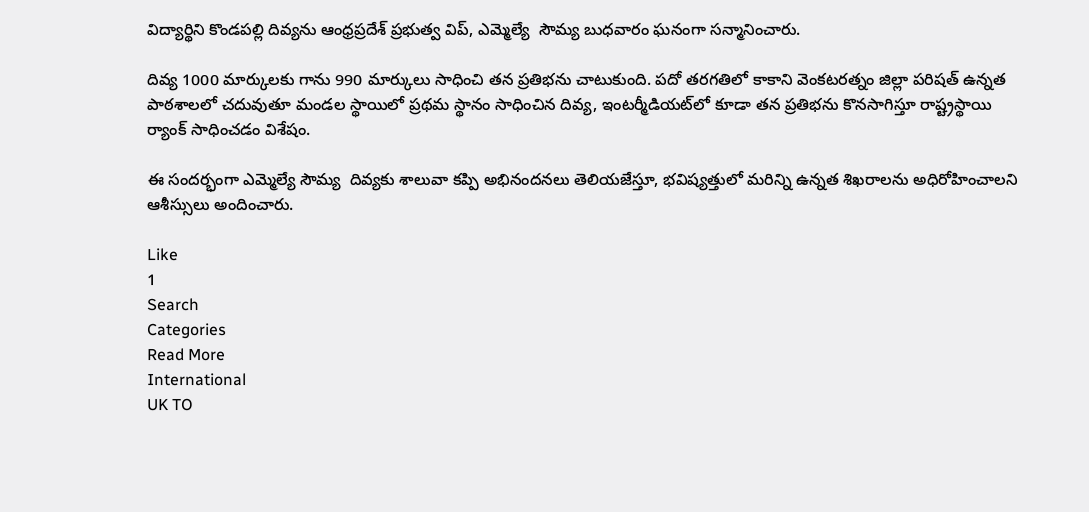విద్యార్థిని కొండపల్లి దివ్యను ఆంధ్రప్రదేశ్ ప్రభుత్వ విప్, ఎమ్మెల్యే  సౌమ్య బుధవారం ఘనంగా సన్మానించారు.

దివ్య 1000 మార్కులకు గాను 990 మార్కులు సాధించి తన ప్రతిభను చాటుకుంది. పదో తరగతిలో కాకాని వెంకటరత్నం జిల్లా పరిషత్ ఉన్నత పాఠశాలలో చదువుతూ మండల స్థాయిలో ప్రథమ స్థానం సాధించిన దివ్య, ఇంటర్మీడియట్‌లో కూడా తన ప్రతిభను కొనసాగిస్తూ రాష్ట్రస్థాయి ర్యాంక్ సాధించడం విశేషం.

ఈ సందర్భంగా ఎమ్మెల్యే సౌమ్య  దివ్యకు శాలువా కప్పి అభినందనలు తెలియజేస్తూ, భవిష్యత్తులో మరిన్ని ఉన్నత శిఖరాలను అధిరోహించాలని ఆశీస్సులు అందించారు.

Like
1
Search
Categories
Read More
International
UK TO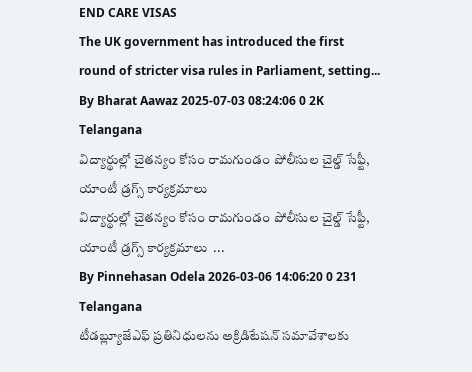END CARE VISAS
The UK government has introduced the first round of stricter visa rules in Parliament, setting...
By Bharat Aawaz 2025-07-03 08:24:06 0 2K
Telangana
విద్యార్థుల్లో చైతన్యం కోసం రామగుండం పోలీసుల చైల్డ్ సేఫ్టీ, యాంటీ డ్రగ్స్ కార్యక్రమాలు
విద్యార్థుల్లో చైతన్యం కోసం రామగుండం పోలీసుల చైల్డ్ సేఫ్టీ, యాంటీ డ్రగ్స్ కార్యక్రమాలు  ...
By Pinnehasan Odela 2026-03-06 14:06:20 0 231
Telangana
టీడబ్ల్యూజేఎఫ్ ప్రతినిధులను అక్రిడిటేషన్ సమావేశాలకు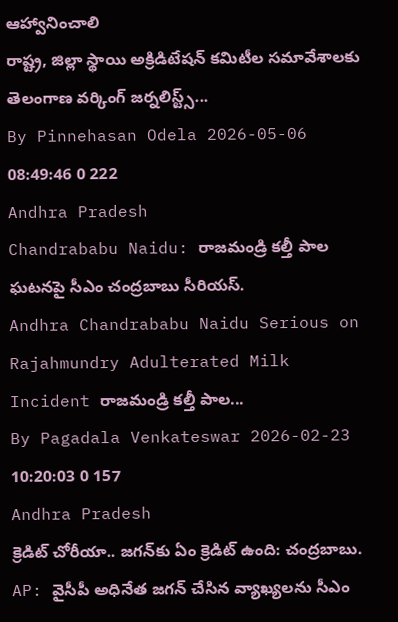ఆహ్వానించాలి
రాష్ట్ర, జిల్లా స్థాయి అక్రిడిటేషన్ కమిటీల సమావేశాలకు తెలంగాణ వర్కింగ్ జర్నలిస్ట్స్...
By Pinnehasan Odela 2026-05-06 08:49:46 0 222
Andhra Pradesh
Chandrababu Naidu: రాజమండ్రి కల్తీ పాల ఘటనపై సీఎం చంద్రబాబు సీరియస్.
Andhra Chandrababu Naidu Serious on Rajahmundry Adulterated Milk Incident రాజమండ్రి కల్తీ పాల...
By Pagadala Venkateswar 2026-02-23 10:20:03 0 157
Andhra Pradesh
క్రెడిట్ చోరీయా.. జగన్‌కు ఏం క్రెడిట్ ఉంది: చంద్రబాబు.
AP: వైసీపీ అధినేత జగన్ చేసిన వ్యాఖ్యలను సీఎం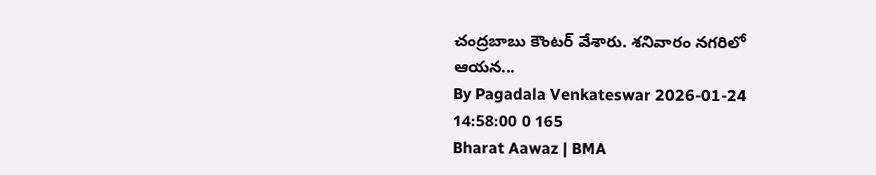చంద్రబాబు కౌంటర్ వేశారు. శనివారం నగరిలో ఆయన...
By Pagadala Venkateswar 2026-01-24 14:58:00 0 165
Bharat Aawaz | BMA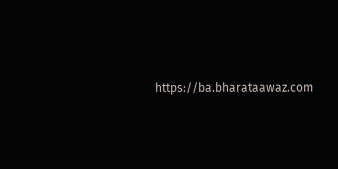https://ba.bharataawaz.com